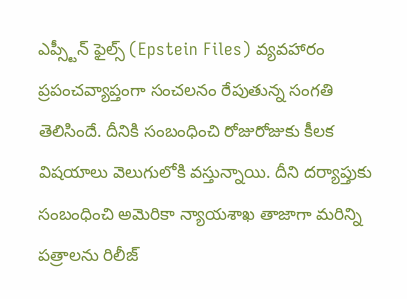ఎప్స్టీన్ ఫైల్స్ (Epstein Files) వ్యవహారం ప్రపంచవ్యాప్తంగా సంచలనం రేపుతున్న సంగతి తెలిసిందే. దీనికి సంబంధించి రోజురోజుకు కీలక విషయాలు వెలుగులోకి వస్తున్నాయి. దీని దర్యాప్తుకు సంబంధించి అమెరికా న్యాయశాఖ తాజాగా మరిన్ని పత్రాలను రిలీజ్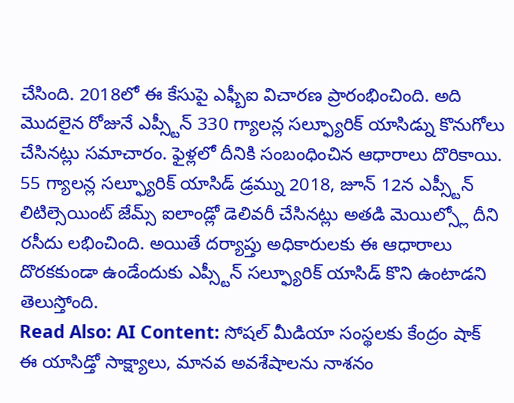చేసింది. 2018లో ఈ కేసుపై ఎఫ్బీఐ విచారణ ప్రారంభించింది. అది మొదలైన రోజునే ఎప్స్టీన్ 330 గ్యాలన్ల సల్ఫ్యూరిక్ యాసిడ్ను కొనుగోలు చేసినట్లు సమాచారం. ఫైళ్లలో దీనికి సంబంధించిన ఆధారాలు దొరికాయి. 55 గ్యాలన్ల సల్ఫ్యూరిక్ యాసిడ్ డ్రమ్ను 2018, జూన్ 12న ఎప్స్టీన్ లిటిల్సెయింట్ జేమ్స్ ఐలాండ్లో డెలివరీ చేసినట్లు అతడి మెయిల్స్లో దీని రసీదు లభించింది. అయితే దర్యాప్తు అధికారులకు ఈ ఆధారాలు దొరకకుండా ఉండేందుకు ఎప్స్టీన్ సల్ఫ్యూరిక్ యాసిడ్ కొని ఉంటాడని తెలుస్తోంది.
Read Also: AI Content: సోషల్ మీడియా సంస్థలకు కేంద్రం షాక్
ఈ యాసిడ్తో సాక్ష్యాలు, మానవ అవశేషాలను నాశనం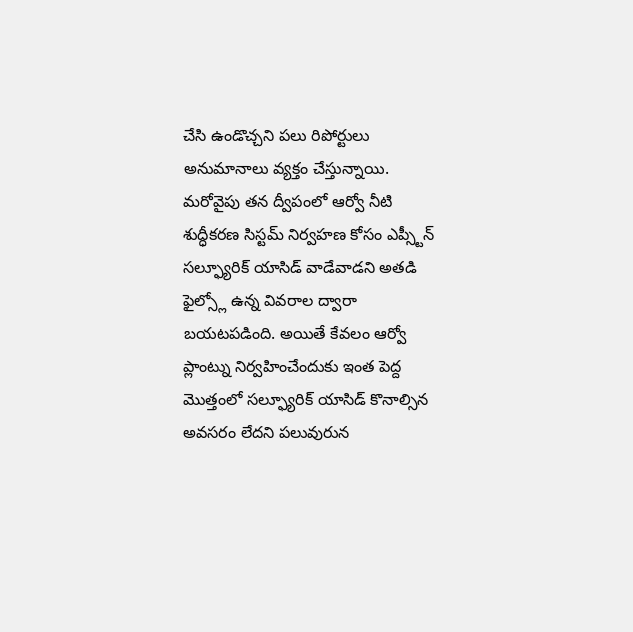చేసి ఉండొచ్చని పలు రిపోర్టులు అనుమానాలు వ్యక్తం చేస్తున్నాయి. మరోవైపు తన ద్వీపంలో ఆర్వో నీటి శుద్ధీకరణ సిస్టమ్ నిర్వహణ కోసం ఎప్స్టీన్ సల్ఫ్యూరిక్ యాసిడ్ వాడేవాడని అతడి ఫైల్స్లో ఉన్న వివరాల ద్వారా బయటపడింది. అయితే కేవలం ఆర్వో ప్లాంట్ను నిర్వహించేందుకు ఇంత పెద్ద మొత్తంలో సల్ఫ్యూరిక్ యాసిడ్ కొనాల్సిన అవసరం లేదని పలువురున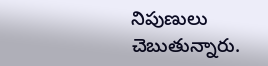నిపుణులు చెబుతున్నారు.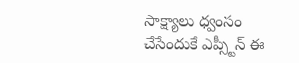సాక్ష్యాలు ధ్వంసం చేసేందుకే ఎప్స్టీన్ ఈ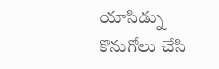యాసిడ్ను కొనుగోలు చేసి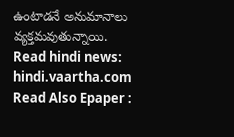ఉంటాడనే అనుమానాలు వ్యక్తమవుతున్నాయి.
Read hindi news: hindi.vaartha.com
Read Also Epaper :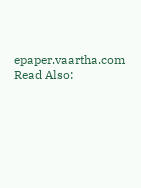epaper.vaartha.com
Read Also: